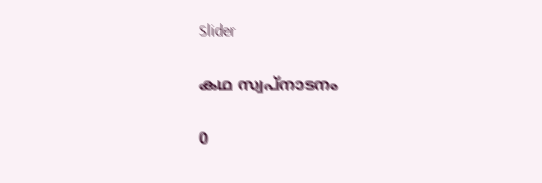Slider

കഥ സ്വപ്നാടനം

0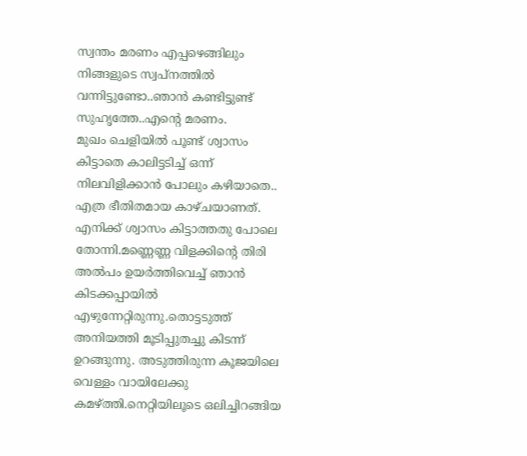സ്വന്തം മരണം എപ്പഴെങ്ങിലും നിങ്ങളുടെ സ്വപ്നത്തില്‍ വന്നിട്ടുണ്ടോ..ഞാന്‍ കണ്ടിട്ടുണ്ട് സുഹൃത്തേ..എന്‍റെ മരണം.
മുഖം ചെളിയില്‍ പൂണ്ട് ശ്വാസം കിട്ടാതെ കാലിട്ടടിച്ച് ഒന്ന് നിലവിളിക്കാന്‍ പോലും കഴിയാതെ..
എത്ര ഭീതിതമായ കാഴ്ചയാണത്. എനിക്ക് ശ്വാസം കിട്ടാത്തതു പോലെ തോന്നി.മണ്ണെണ്ണ വിളക്കിന്‍റെ തിരി അല്‍പം ഉയര്‍ത്തിവെച്ച് ഞാന്‍ കിടക്കപ്പായില്‍ എഴുന്നേറ്റിരുന്നു.തൊട്ടടുത്ത് അനിയത്തി മൂടിപ്പുതച്ചു കിടന്ന് ഉറങ്ങുന്നു. അടുത്തിരുന്ന കൂജയിലെ വെള്ളം വായിലേക്കു കമഴ്ത്തി.നെറ്റിയിലൂടെ ഒലിച്ചിറങ്ങിയ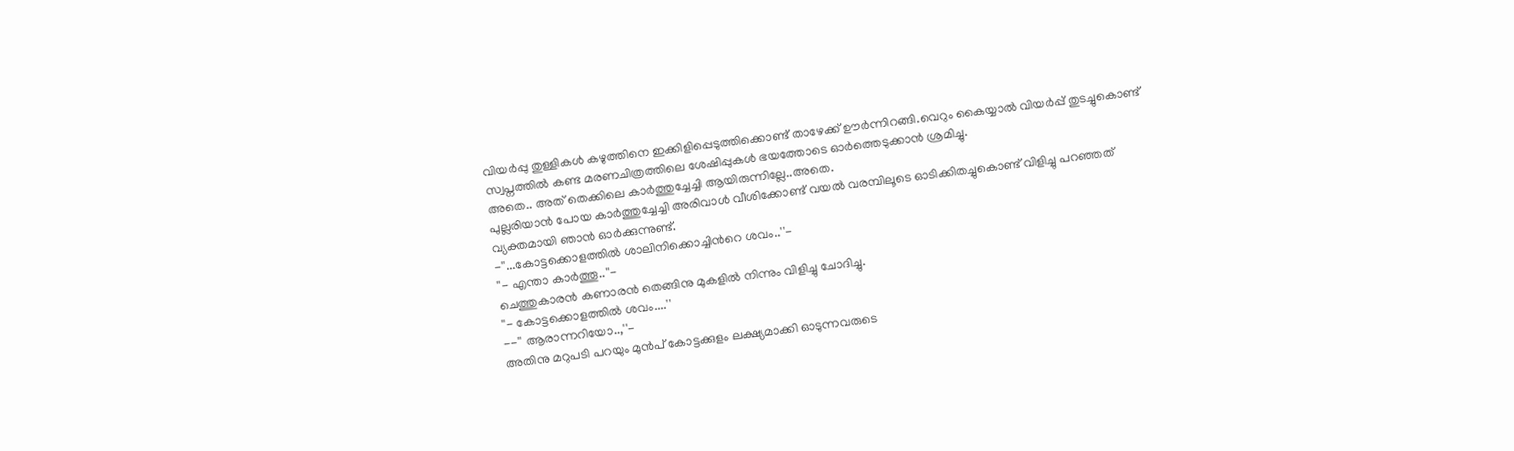വിയര്‍പ്പു തുള്ളികള്‍ കഴുത്തിനെ ഇക്കിളിപ്പെടുത്തിക്കൊണ്ട് താഴേക്ക് ഊര്‍ന്നിറങ്ങി.വെറും കൈയ്യാല്‍ വിയര്‍പ്പ് തുടച്ചുകൊണ്ട് സ്വപ്നത്തില്‍ കണ്ട മരണചിത്രത്തിലെ ശേഷിപ്പുകള്‍ ഭയത്തോടെ ഓര്‍ത്തെടുക്കാന്‍ ശ്രമിച്ചു.
അതെ.. അത് തെക്കിലെ കാര്‍ത്തുച്ചേച്ചി ആയിരുന്നില്ലേ..അതെ.
പുല്ലരിയാന്‍ പോയ കാര്‍ത്തുച്ചേച്ചി അരിവാള്‍ വീശിക്കോണ്ട് വയല്‍ വരമ്പിലൂടെ ഓടിക്കിതച്ചുകൊണ്ട് വിളിച്ചു പറഞ്ഞത് വ്യക്തമായി ഞാന്‍ ഓര്‍ക്കുന്നുണ്ട്.
-''...കോട്ടക്കൊളത്തില്‍ ശാലിനിക്കൊച്ചിന്‍റെ ശവം..''-
''- എന്താ കാര്‍ത്തൂ..''-
ചെത്തുകാരന്‍ കണാരന്‍ തെങ്ങിനു മുകളില്‍ നിന്നും വിളിച്ചു ചോദിച്ചു.
''- കോട്ടക്കൊളത്തില്‍ ശവം....''
--'' ആരാന്നറിയോ..,''-
അതിനു മറുപടി പറയും മുന്‍പ് കോട്ടക്കുളം ലക്ഷ്യമാക്കി ഓടുന്നവരുടെ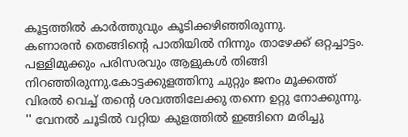കൂട്ടത്തില്‍ കാര്‍ത്തുവും കൂടിക്കഴിഞ്ഞിരുന്നു.
കണാരന്‍ തെങ്ങിന്‍റെ പാതിയില്‍ നിന്നും താഴേക്ക് ഒറ്റച്ചാട്ടം.
പള്ളിമുക്കും പരിസരവും ആളുകള്‍ തിങ്ങി നിറഞ്ഞിരുന്നു.കോട്ടക്കുളത്തിനു ചുറ്റും ജനം മൂക്കത്ത് വിരല്‍ വെച്ച് തന്‍റെ ശവത്തിലേക്കു തന്നെ ഉറ്റു നോക്കുന്നു.
'' വേനല്‍ ചൂടില്‍ വറ്റിയ കുളത്തില്‍ ഇങ്ങിനെ മരിച്ചു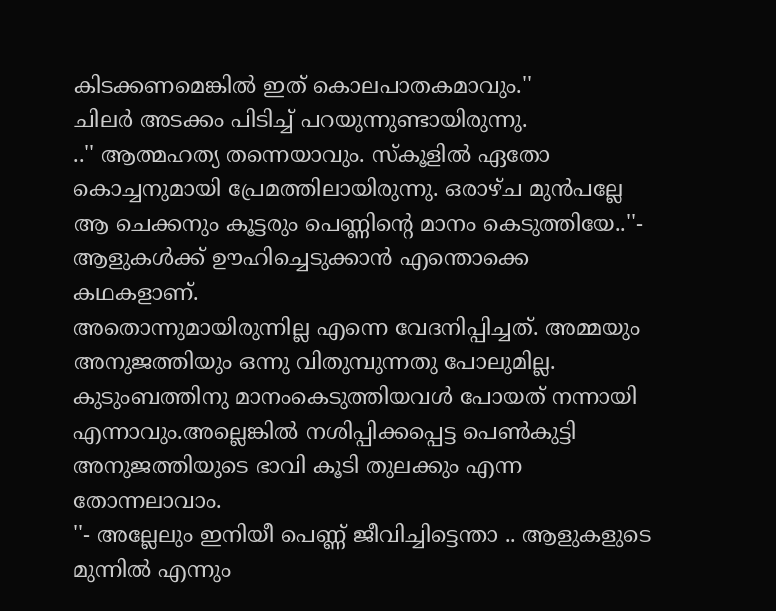കിടക്കണമെങ്കില്‍ ഇത് കൊലപാതകമാവും.''
ചിലര്‍ അടക്കം പിടിച്ച് പറയുന്നുണ്ടായിരുന്നു.
..'' ആത്മഹത്യ തന്നെയാവും. സ്കൂളില്‍ ഏതോ കൊച്ചനുമായി പ്രേമത്തിലായിരുന്നു. ഒരാഴ്ച മുന്‍പല്ലേ ആ ചെക്കനും കൂട്ടരും പെണ്ണിന്‍റെ മാനം കെടുത്തിയേ..''-
ആളുകള്‍ക്ക് ഊഹിച്ചെടുക്കാന്‍ എന്തൊക്കെ കഥകളാണ്.
അതൊന്നുമായിരുന്നില്ല എന്നെ വേദനിപ്പിച്ചത്. അമ്മയും അനുജത്തിയും ഒന്നു വിതുമ്പുന്നതു പോലുമില്ല. കുടുംബത്തിനു മാനംകെടുത്തിയവള്‍ പോയത് നന്നായി എന്നാവും.അല്ലെങ്കില്‍ നശിപ്പിക്കപ്പെട്ട പെണ്‍കുട്ടി അനുജത്തിയുടെ ഭാവി കൂടി തുലക്കും എന്ന തോന്നലാവാം.
''- അല്ലേലും ഇനിയീ പെണ്ണ് ജീവിച്ചിട്ടെന്താ .. ആളുകളുടെ മുന്നില്‍ എന്നും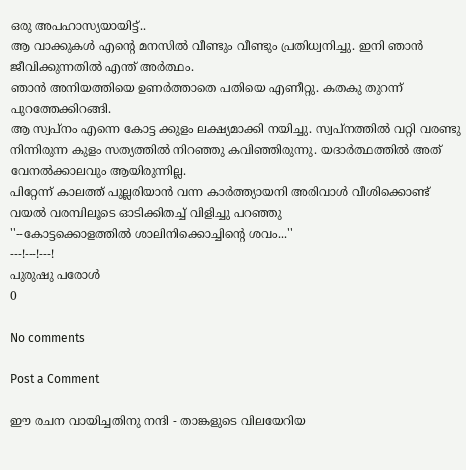ഒരു അപഹാസ്യയായിട്ട്..
ആ വാക്കുകള്‍ എന്‍റെ മനസില്‍ വീണ്ടും വീണ്ടും പ്രതിധ്വനിച്ചു. ഇനി ഞാന്‍ ജീവിക്കുന്നതില്‍ എന്ത് അര്‍ത്ഥം.
ഞാന്‍ അനിയത്തിയെ ഉണര്‍ത്താതെ പതിയെ എണീറ്റു. കതകു തുറന്ന് പുറത്തേക്കിറങ്ങി.
ആ സ്വപ്നം എന്നെ കോട്ട ക്കുളം ലക്ഷ്യമാക്കി നയിച്ചു. സ്വപ്നത്തില്‍ വറ്റി വരണ്ടു നിന്നിരുന്ന കുളം സത്യത്തില്‍ നിറഞ്ഞു കവിഞ്ഞിരുന്നു. യദാര്‍ത്ഥത്തില്‍ അത് വേനല്‍ക്കാലവും ആയിരുന്നില്ല.
പിറ്റേന്ന് കാലത്ത് പുല്ലരിയാന്‍ വന്ന കാര്‍ത്ത്യായനി അരിവാള്‍ വീശിക്കൊണ്ട് വയല്‍ വരമ്പിലൂടെ ഓടിക്കിതച്ച് വിളിച്ചു പറഞ്ഞു
''--കോട്ടക്കൊളത്തില്‍ ശാലിനിക്കൊച്ചിന്‍റെ ശവം...''
---!---!---!
പുരുഷു പരോള്‍
0

No comments

Post a Comment

ഈ രചന വായിച്ചതിനു നന്ദി - താങ്കളുടെ വിലയേറിയ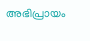അഭിപ്രായം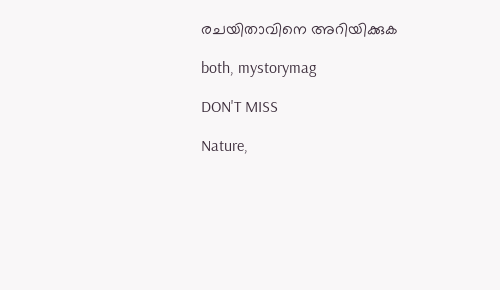രചയിതാവിനെ അറിയിക്കുക

both, mystorymag

DON'T MISS

Nature,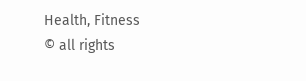Health, Fitness
© all rights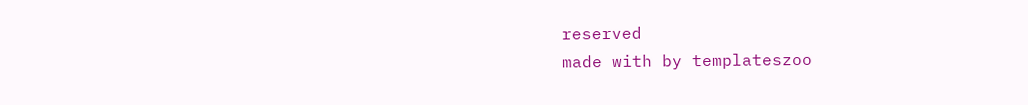reserved
made with by templateszoo